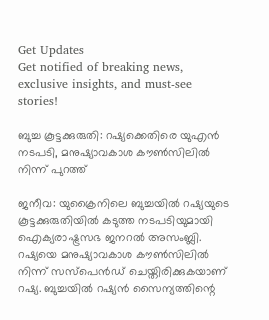Get Updates
Get notified of breaking news, exclusive insights, and must-see stories!

ബുച്ച കൂട്ടക്കുരുതി: റഷ്യക്കെതിരെ യുഎന്‍ നടപടി, മനുഷ്യാവകാശ കൗണ്‍സിലില്‍ നിന്ന് പുറത്ത്

ജനീവ: യുക്രൈനിലെ ബുച്ചയില്‍ റഷ്യയുടെ കൂട്ടക്കുരുതിയില്‍ കടുത്ത നടപടിയുമായി ഐക്യരാഷ്ട്രസഭ ജനറല്‍ അസംബ്ലി. റഷ്യയെ മനുഷ്യാവകാശ കൗണ്‍സിലില്‍ നിന്ന് സസ്‌പെന്‍ഡ് ചെയ്തിരിക്കുകയാണ് റഷ്യ. ബുച്ചയില്‍ റഷ്യന്‍ സൈന്യത്തിന്റെ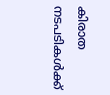കിരാത നടപടികള്‍ക്ക്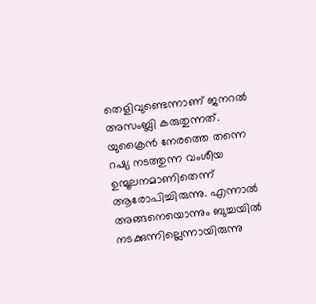തെളിവുണ്ടെന്നാണ് ജനറല്‍ അസംബ്ലി കരുതുന്നത്. യുക്രൈന്‍ നേരത്തെ തന്നെ റഷ്യ നടത്തുന്ന വംശീയ ഉന്മൂലനമാണിതെന്ന് ആരോപിച്ചിരുന്നു. എന്നാല്‍ അങ്ങനെയൊന്നും ബുച്ചയില്‍ നടക്കുന്നില്ലെന്നായിരുന്നു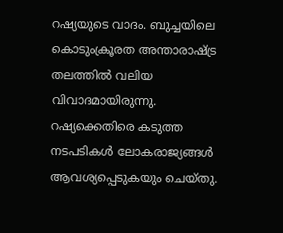റഷ്യയുടെ വാദം. ബുച്ചയിലെ കൊടുംക്രൂരത അന്താരാഷ്ട്ര തലത്തില്‍ വലിയ വിവാദമായിരുന്നു. റഷ്യക്കെതിരെ കടുത്ത നടപടികള്‍ ലോകരാജ്യങ്ങള്‍ ആവശ്യപ്പെടുകയും ചെയ്തു.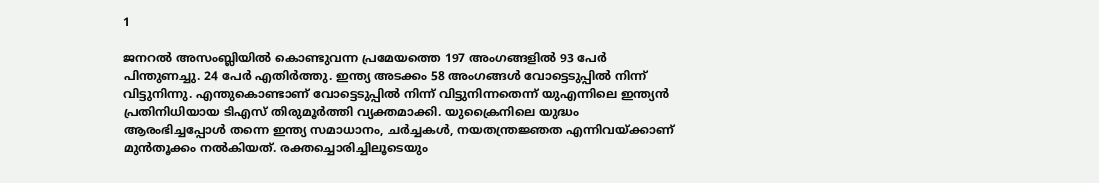1

ജനറല്‍ അസംബ്ലിയില്‍ കൊണ്ടുവന്ന പ്രമേയത്തെ 197 അംഗങ്ങളില്‍ 93 പേര്‍ പിന്തുണച്ചു. 24 പേര്‍ എതിര്‍ത്തു. ഇന്ത്യ അടക്കം 58 അംഗങ്ങള്‍ വോട്ടെടുപ്പില്‍ നിന്ന് വിട്ടുനിന്നു. എന്തുകൊണ്ടാണ് വോട്ടെടുപ്പില്‍ നിന്ന് വിട്ടുനിന്നതെന്ന് യുഎന്നിലെ ഇന്ത്യന്‍ പ്രതിനിധിയായ ടിഎസ് തിരുമൂര്‍ത്തി വ്യക്തമാക്കി. യുക്രൈനിലെ യുദ്ധം ആരംഭിച്ചപ്പോള്‍ തന്നെ ഇന്ത്യ സമാധാനം, ചര്‍ച്ചകള്‍, നയതന്ത്രജ്ഞത എന്നിവയ്ക്കാണ് മുന്‍തൂക്കം നല്‍കിയത്. രക്തച്ചൊരിച്ചിലൂടെയും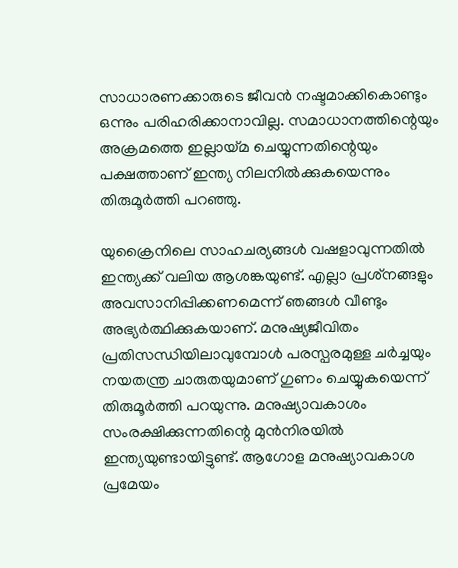സാധാരണക്കാരുടെ ജീവന്‍ നഷ്ടമാക്കികൊണ്ടും ഒന്നും പരിഹരിക്കാനാവില്ല. സമാധാനത്തിന്റെയും അക്രമത്തെ ഇല്ലായ്മ ചെയ്യുന്നതിന്റെയും പക്ഷത്താണ് ഇന്ത്യ നിലനില്‍ക്കുകയെന്നും തിരുമൂര്‍ത്തി പറഞ്ഞു.

യുക്രൈനിലെ സാഹചര്യങ്ങള്‍ വഷളാവുന്നതില്‍ ഇന്ത്യക്ക് വലിയ ആശങ്കയുണ്ട്. എല്ലാ പ്രശ്‌നങ്ങളും അവസാനിപ്പിക്കണമെന്ന് ഞങ്ങള്‍ വീണ്ടും അഭ്യര്‍ത്ഥിക്കുകയാണ്. മനുഷ്യജീവിതം പ്രതിസന്ധിയിലാവുമ്പോള്‍ പരസ്പരമുള്ള ചര്‍ച്ചയും നയതന്ത്ര ചാരുതയുമാണ് ഗുണം ചെയ്യുകയെന്ന് തിരുമൂര്‍ത്തി പറയുന്നു. മനുഷ്യാവകാശം സംരക്ഷിക്കുന്നതിന്റെ മുന്‍നിരയില്‍ ഇന്ത്യയുണ്ടായിട്ടുണ്ട്. ആഗോള മനുഷ്യാവകാശ പ്രമേയം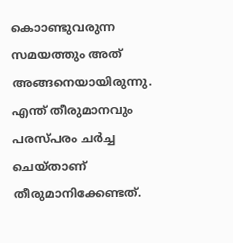കൊാണ്ടുവരുന്ന സമയത്തും അത് അങ്ങനെയായിരുന്നു. എന്ത് തീരുമാനവും പരസ്പരം ചര്‍ച്ച ചെയ്താണ് തീരുമാനിക്കേണ്ടത്.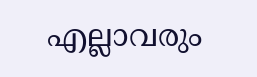എല്ലാവരും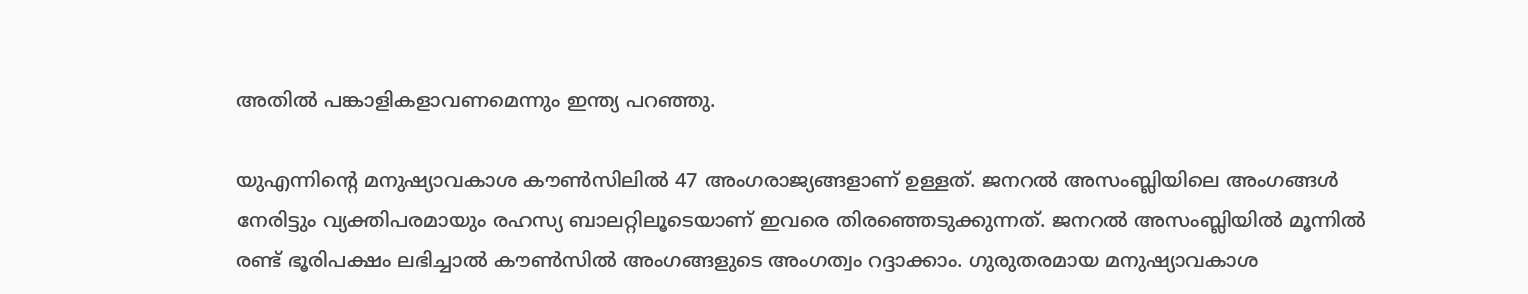അതില്‍ പങ്കാളികളാവണമെന്നും ഇന്ത്യ പറഞ്ഞു.

യുഎന്നിന്റെ മനുഷ്യാവകാശ കൗണ്‍സിലില്‍ 47 അംഗരാജ്യങ്ങളാണ് ഉള്ളത്. ജനറല്‍ അസംബ്ലിയിലെ അംഗങ്ങള്‍ നേരിട്ടും വ്യക്തിപരമായും രഹസ്യ ബാലറ്റിലൂടെയാണ് ഇവരെ തിരഞ്ഞെടുക്കുന്നത്. ജനറല്‍ അസംബ്ലിയില്‍ മൂന്നില്‍ രണ്ട് ഭൂരിപക്ഷം ലഭിച്ചാല്‍ കൗണ്‍സില്‍ അംഗങ്ങളുടെ അംഗത്വം റദ്ദാക്കാം. ഗുരുതരമായ മനുഷ്യാവകാശ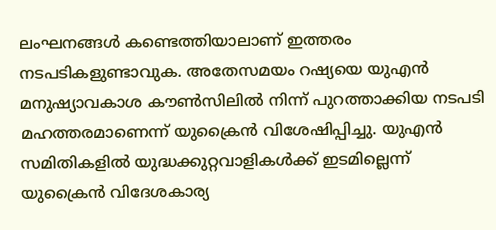ലംഘനങ്ങള്‍ കണ്ടെത്തിയാലാണ് ഇത്തരം നടപടികളുണ്ടാവുക. അതേസമയം റഷ്യയെ യുഎന്‍ മനുഷ്യാവകാശ കൗണ്‍സിലില്‍ നിന്ന് പുറത്താക്കിയ നടപടി മഹത്തരമാണെന്ന് യുക്രൈന്‍ വിശേഷിപ്പിച്ചു. യുഎന്‍ സമിതികളില്‍ യുദ്ധക്കുറ്റവാളികള്‍ക്ക് ഇടമില്ലെന്ന് യുക്രൈന്‍ വിദേശകാര്യ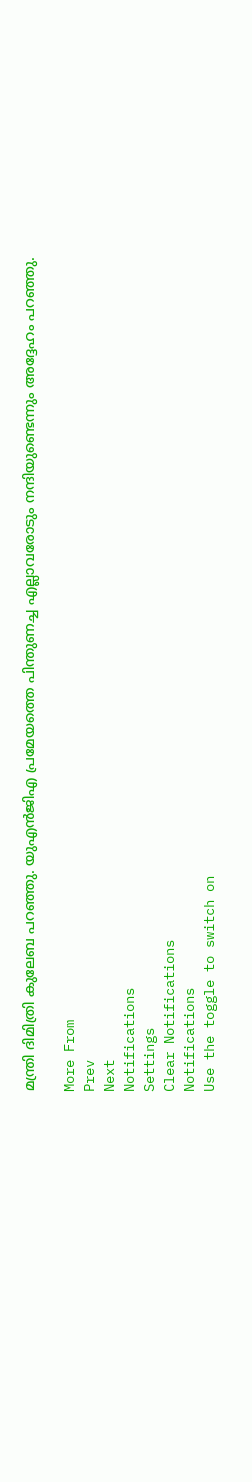മന്ത്രി ദിമിത്രി കുലേബ പറഞ്ഞു. യുഎന്‍ജിഎ പ്രമേയത്തെ പിന്തുണച്ച എല്ലാവരോടും നന്ദിയുണ്ടെന്നും അദ്ദേഹം പറഞ്ഞു.

More From
Prev
Next
Notifications
Settings
Clear Notifications
Notifications
Use the toggle to switch on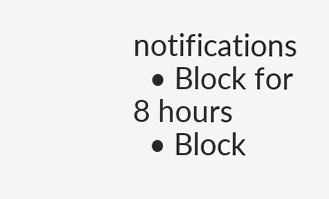notifications
  • Block for 8 hours
  • Block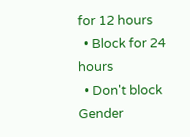for 12 hours
  • Block for 24 hours
  • Don't block
Gender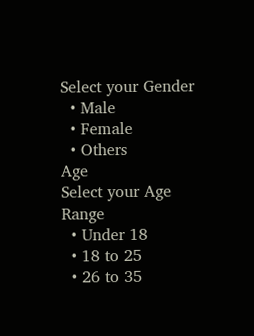Select your Gender
  • Male
  • Female
  • Others
Age
Select your Age Range
  • Under 18
  • 18 to 25
  • 26 to 35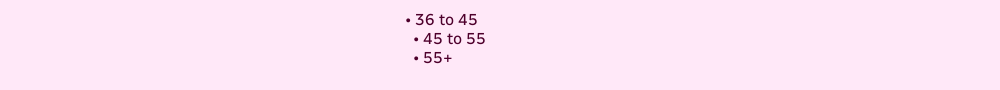• 36 to 45
  • 45 to 55
  • 55+